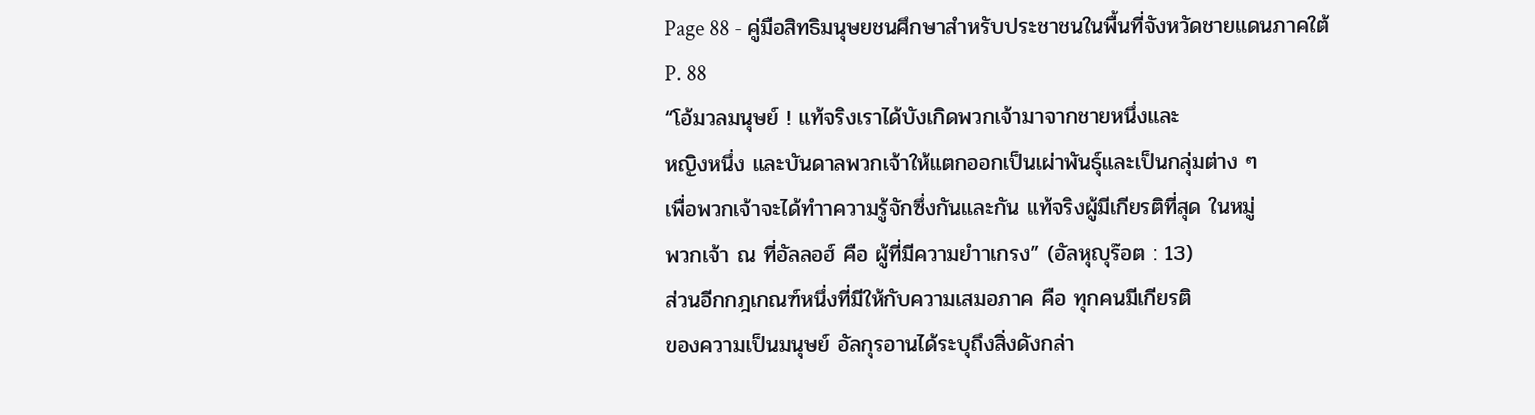Page 88 - คู่มือสิทธิมนุษยชนศึกษาสำหรับประชาชนในพื้นที่จังหวัดชายแดนภาคใต้
P. 88
“โอ้มวลมนุษย์ ! แท้จริงเราได้บังเกิดพวกเจ้ามาจากชายหนึ่งและ
หญิงหนึ่ง และบันดาลพวกเจ้าให้แตกออกเป็นเผ่าพันธุ์และเป็นกลุ่มต่าง ๆ
เพื่อพวกเจ้าจะได้ทำาความรู้จักซึ่งกันและกัน แท้จริงผู้มีเกียรติที่สุด ในหมู่
พวกเจ้า ณ ที่อัลลอฮ์ คือ ผู้ที่มีความยำาเกรง” (อัลหุญุร๊อต : 13)
ส่วนอีกกฎเกณฑ์หนึ่งที่มีให้กับความเสมอภาค คือ ทุกคนมีเกียรติ
ของความเป็นมนุษย์ อัลกุรอานได้ระบุถึงสิ่งดังกล่า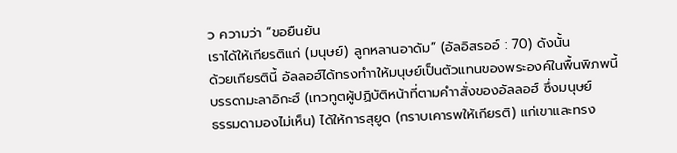ว ความว่า “ขอยืนยัน
เราได้ให้เกียรติแก่ (มนุษย์) ลูกหลานอาดัม” (อัลอิสรออ์ : 70) ดังนั้น
ด้วยเกียรตินี้ อัลลอฮ์ได้ทรงทำาให้มนุษย์เป็นตัวแทนของพระองค์ในพื้นพิภพนี้
บรรดามะลาอิกะฮ์ (เทวทูตผู้ปฏิบัติหน้าที่ตามคำาสั่งของอัลลอฮ์ ซึ่งมนุษย์
ธรรมดามองไม่เห็น) ได้ให้การสุยูด (กราบเคารพให้เกียรติ) แก่เขาและทรง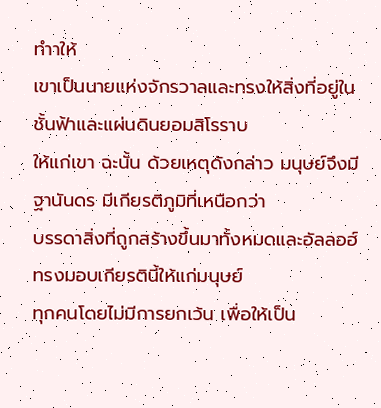ทำาให้
เขาเป็นนายแห่งจักรวาลและทรงให้สิ่งที่อยู่ในชั้นฟ้าและแผ่นดินยอมสิโรราบ
ให้แก่เขา ฉะนั้น ด้วยเหตุดังกล่าว มนุษย์จึงมีฐานันดร มีเกียรติภูมิที่เหนือกว่า
บรรดาสิ่งที่ถูกสร้างขึ้นมาทั้งหมดและอัลลอฮ์ทรงมอบเกียรตินี้ให้แก่มนุษย์
ทุกคนโดยไม่มีการยกเว้น เพื่อให้เป็น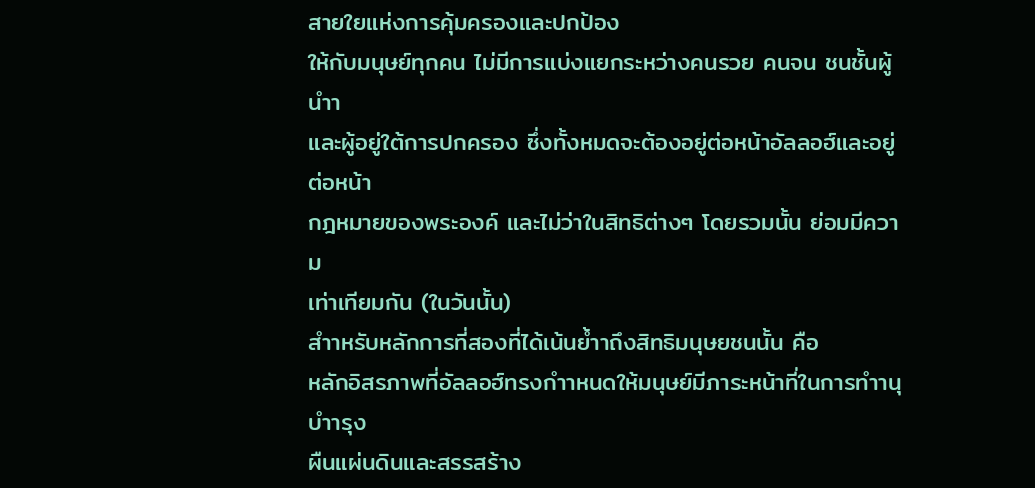สายใยแห่งการคุ้มครองและปกป้อง
ให้กับมนุษย์ทุกคน ไม่มีการแบ่งแยกระหว่างคนรวย คนจน ชนชั้นผู้นำา
และผู้อยู่ใต้การปกครอง ซึ่งทั้งหมดจะต้องอยู่ต่อหน้าอัลลอฮ์และอยู่ต่อหน้า
กฎหมายของพระองค์ และไม่ว่าในสิทธิต่างๆ โดยรวมนั้น ย่อมมีความ
เท่าเทียมกัน (ในวันนั้น)
สำาหรับหลักการที่สองที่ได้เน้นย้ำาถึงสิทธิมนุษยชนนั้น คือ
หลักอิสรภาพที่อัลลอฮ์ทรงกำาหนดให้มนุษย์มีภาระหน้าที่ในการทำานุบำารุง
ผืนแผ่นดินและสรรสร้าง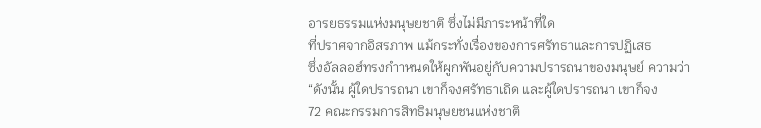อารยธรรมแห่งมนุษยชาติ ซึ่งไม่มีภาระหน้าที่ใด
ที่ปราศจากอิสรภาพ แม้กระทั่งเรื่องของการศรัทธาและการปฏิเสธ
ซึ่งอัลลอฮ์ทรงกำาหนดให้ผูกพันอยู่กับความปรารถนาของมนุษย์ ความว่า
“ดังนั้น ผู้ใดปรารถนา เขาก็จงศรัทธาเถิด และผู้ใดปรารถนา เขาก็จง
72 คณะกรรมการสิทธิมนุษยชนแห่งชาติ